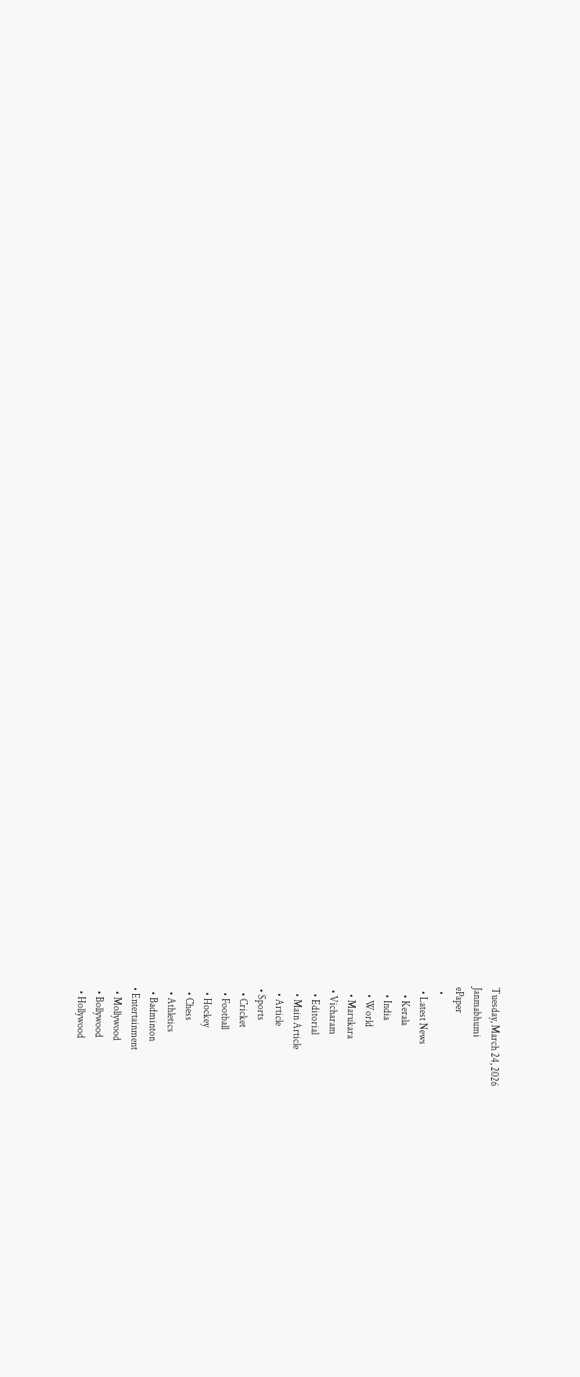Tuesday, March 24, 2026
Janmabhumi
ePaper
  •
  • Latest News
    • Kerala
    • India
    • World
    • Marukara
  • Vicharam
    • Editorial
    • Main Article
    • Article
  • Sports
    • Cricket
    • Football
    • Hockey
    • Chess
    • Athletics
    • Badminton
  • Entertainment
    • Mollywood
    • Bollywood
    • Hollywood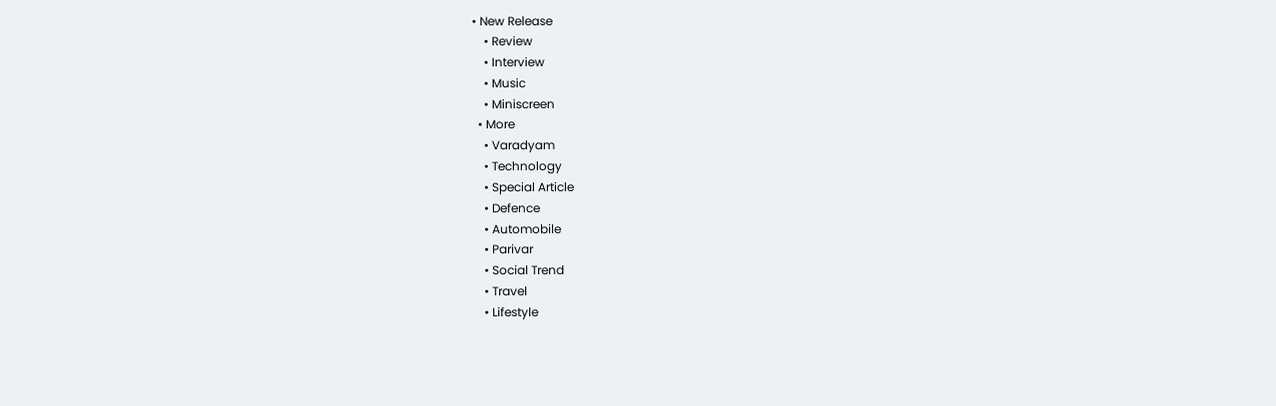• New Release
    • Review
    • Interview
    • Music
    • Miniscreen
  • More
    • Varadyam
    • Technology
    • Special Article
    • Defence
    • Automobile
    • Parivar
    • Social Trend
    • Travel
    • Lifestyle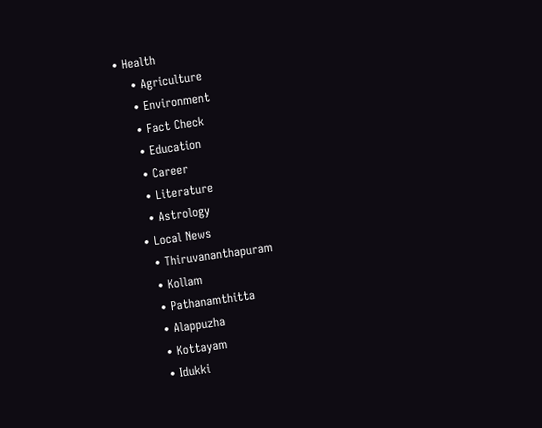• Health
    • Agriculture
    • Environment
    • Fact Check
    • Education
    • Career
    • Literature
    • Astrology
  • Local News
    • Thiruvananthapuram
    • Kollam
    • Pathanamthitta
    • Alappuzha
    • Kottayam
    • Idukki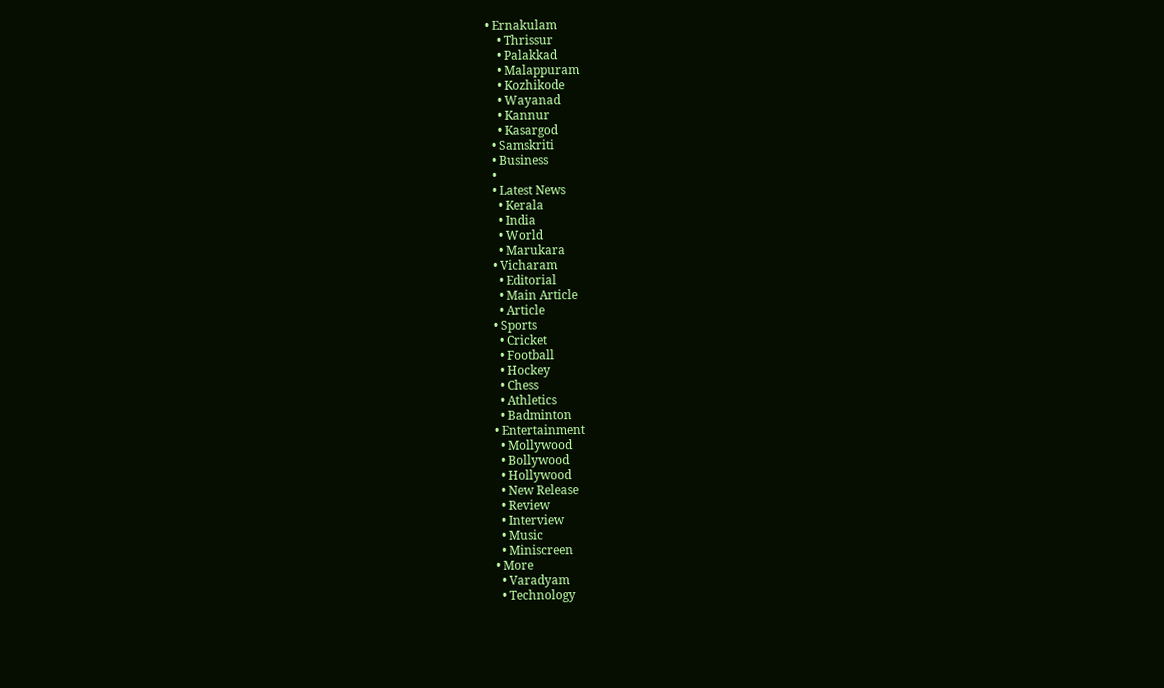• Ernakulam
    • Thrissur
    • Palakkad
    • Malappuram
    • Kozhikode
    • Wayanad
    • Kannur
    • Kasargod
  • Samskriti
  • Business
  •
  • Latest News
    • Kerala
    • India
    • World
    • Marukara
  • Vicharam
    • Editorial
    • Main Article
    • Article
  • Sports
    • Cricket
    • Football
    • Hockey
    • Chess
    • Athletics
    • Badminton
  • Entertainment
    • Mollywood
    • Bollywood
    • Hollywood
    • New Release
    • Review
    • Interview
    • Music
    • Miniscreen
  • More
    • Varadyam
    • Technology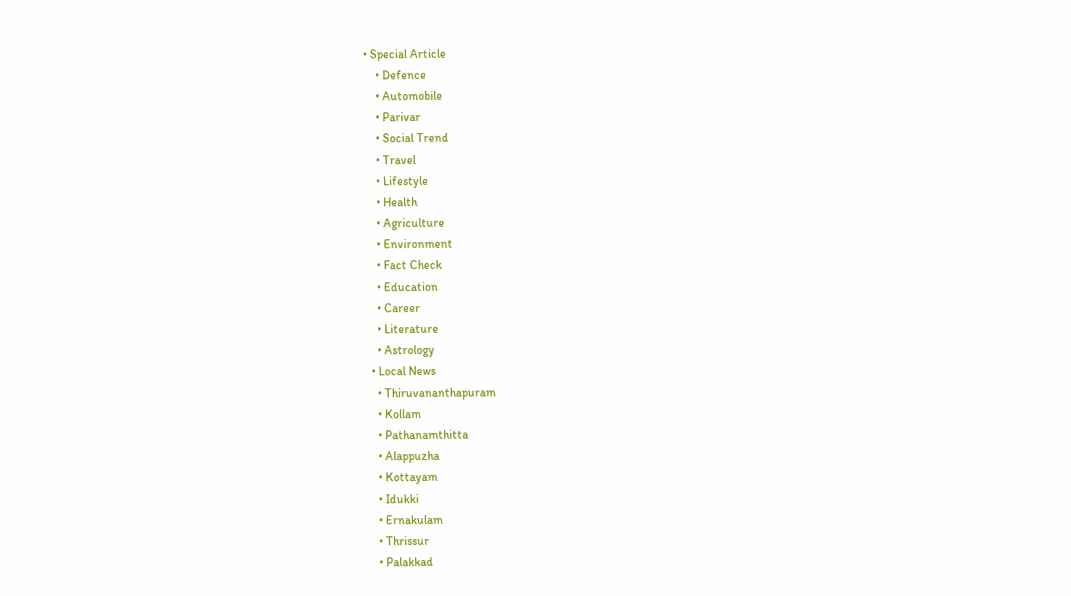• Special Article
    • Defence
    • Automobile
    • Parivar
    • Social Trend
    • Travel
    • Lifestyle
    • Health
    • Agriculture
    • Environment
    • Fact Check
    • Education
    • Career
    • Literature
    • Astrology
  • Local News
    • Thiruvananthapuram
    • Kollam
    • Pathanamthitta
    • Alappuzha
    • Kottayam
    • Idukki
    • Ernakulam
    • Thrissur
    • Palakkad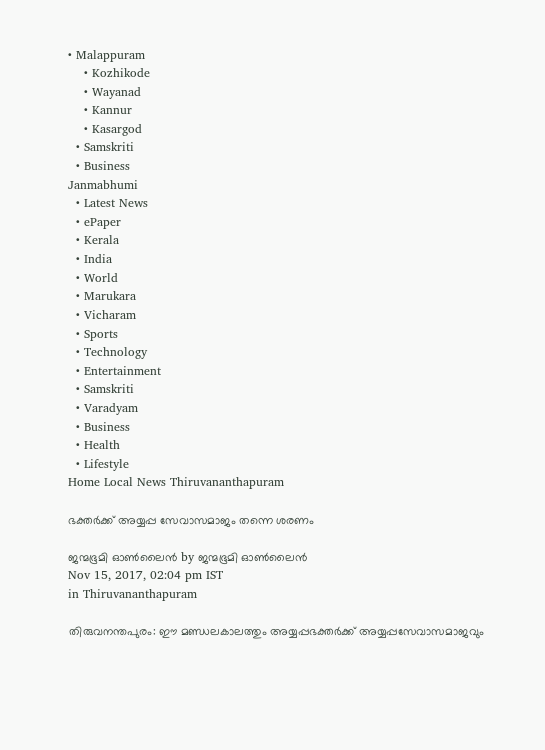• Malappuram
    • Kozhikode
    • Wayanad
    • Kannur
    • Kasargod
  • Samskriti
  • Business
Janmabhumi
  • Latest News
  • ePaper
  • Kerala
  • India
  • World
  • Marukara
  • Vicharam
  • Sports
  • Technology
  • Entertainment
  • Samskriti
  • Varadyam
  • Business
  • Health
  • Lifestyle
Home Local News Thiruvananthapuram

ഭക്തര്‍ക്ക് അയ്യപ്പ സേവാസമാജം തന്നെ ശരണം

ജന്മഭൂമി ഓണ്‍ലൈന്‍ by ജന്മഭൂമി ഓണ്‍ലൈന്‍
Nov 15, 2017, 02:04 pm IST
in Thiruvananthapuram

തിരുവനന്തപുരം: ഈ മണ്ഡലകാലത്തും അയ്യപ്പഭക്തര്‍ക്ക് അയ്യപ്പസേവാസമാജവും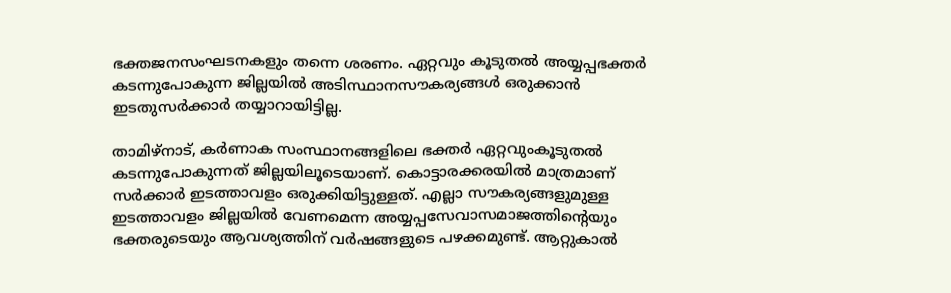ഭക്തജനസംഘടനകളും തന്നെ ശരണം. ഏറ്റവും കൂടുതല്‍ അയ്യപ്പഭക്തര്‍ കടന്നുപോകുന്ന ജില്ലയില്‍ അടിസ്ഥാനസൗകര്യങ്ങള്‍ ഒരുക്കാന്‍ ഇടതുസര്‍ക്കാര്‍ തയ്യാറായിട്ടില്ല.

താമിഴ്‌നാട്, കര്‍ണാക സംസ്ഥാനങ്ങളിലെ ഭക്തര്‍ ഏറ്റവുംകൂടുതല്‍ കടന്നുപോകുന്നത് ജില്ലയിലൂടെയാണ്. കൊട്ടാരക്കരയില്‍ മാത്രമാണ് സര്‍ക്കാര്‍ ഇടത്താവളം ഒരുക്കിയിട്ടുള്ളത്. എല്ലാ സൗകര്യങ്ങളുമുള്ള ഇടത്താവളം ജില്ലയില്‍ വേണമെന്ന അയ്യപ്പസേവാസമാജത്തിന്റെയും ഭക്തരുടെയും ആവശ്യത്തിന് വര്‍ഷങ്ങളുടെ പഴക്കമുണ്ട്. ആറ്റുകാല്‍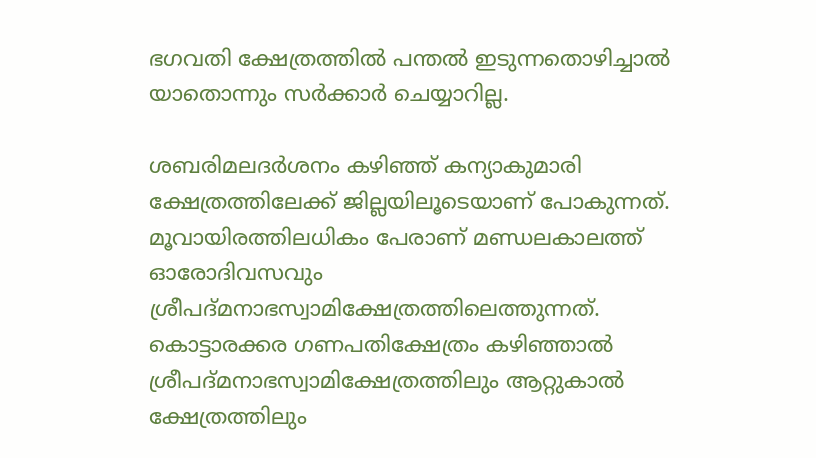ഭഗവതി ക്ഷേത്രത്തില്‍ പന്തല്‍ ഇടുന്നതൊഴിച്ചാല്‍ യാതൊന്നും സര്‍ക്കാര്‍ ചെയ്യാറില്ല.

ശബരിമലദര്‍ശനം കഴിഞ്ഞ് കന്യാകുമാരി ക്ഷേത്രത്തിലേക്ക് ജില്ലയിലൂടെയാണ് പോകുന്നത്. മൂവായിരത്തിലധികം പേരാണ് മണ്ഡലകാലത്ത് ഓരോദിവസവും ശ്രീപദ്മനാഭസ്വാമിക്ഷേത്രത്തിലെത്തുന്നത്. കൊട്ടാരക്കര ഗണപതിക്ഷേത്രം കഴിഞ്ഞാല്‍ ശ്രീപദ്മനാഭസ്വാമിക്ഷേത്രത്തിലും ആറ്റുകാല്‍ ക്ഷേത്രത്തിലും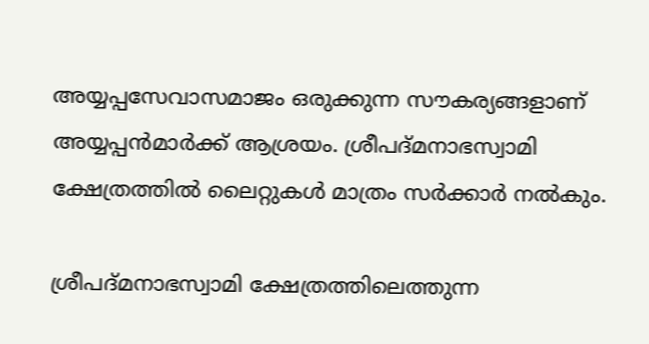അയ്യപ്പസേവാസമാജം ഒരുക്കുന്ന സൗകര്യങ്ങളാണ് അയ്യപ്പന്‍മാര്‍ക്ക് ആശ്രയം. ശ്രീപദ്മനാഭസ്വാമി ക്ഷേത്രത്തില്‍ ലൈറ്റുകള്‍ മാത്രം സര്‍ക്കാര്‍ നല്‍കും.

ശ്രീപദ്മനാഭസ്വാമി ക്ഷേത്രത്തിലെത്തുന്ന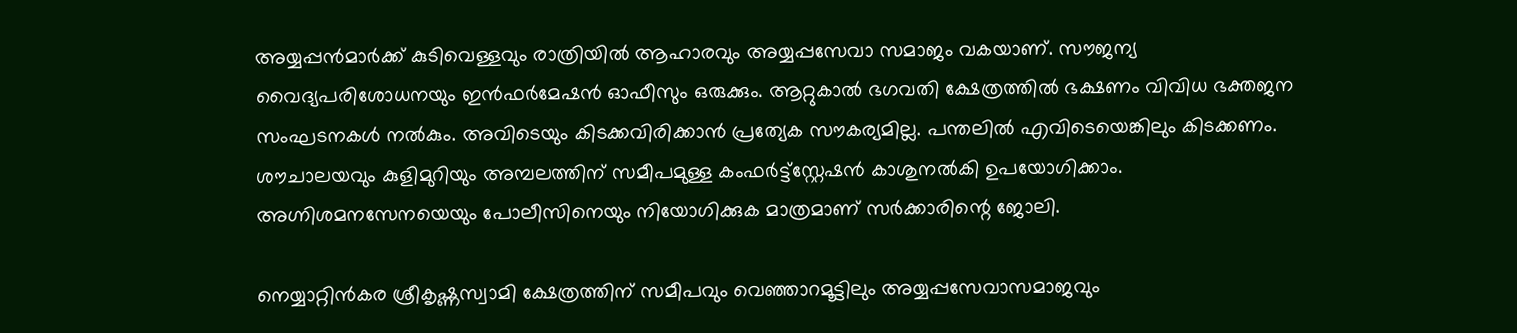അയ്യപ്പന്‍മാര്‍ക്ക് കുടിവെള്ളവും രാത്രിയില്‍ ആഹാരവും അയ്യപ്പസേവാ സമാജം വകയാണ്. സൗജന്യ വൈദ്യപരിശോധനയും ഇന്‍ഫര്‍മേഷന്‍ ഓഫീസും ഒരുക്കും. ആറ്റുകാല്‍ ഭഗവതി ക്ഷേത്രത്തില്‍ ഭക്ഷണം വിവിധ ഭക്തജന സംഘടനകള്‍ നല്‍കും. അവിടെയും കിടക്കവിരിക്കാന്‍ പ്രത്യേക സൗകര്യമില്ല. പന്തലില്‍ എവിടെയെങ്കിലും കിടക്കണം. ശൗചാലയവും കുളിമുറിയും അമ്പലത്തിന് സമീപമുള്ള കംഫര്‍ട്ട്‌സ്റ്റേഷന്‍ കാശുനല്‍കി ഉപയോഗിക്കാം. അഗ്നിശമനസേനയെയും പോലീസിനെയും നിയോഗിക്കുക മാത്രമാണ് സര്‍ക്കാരിന്റെ ജോലി.

നെയ്യാറ്റിന്‍കര ശ്രീകൃഷ്ണസ്വാമി ക്ഷേത്രത്തിന് സമീപവും വെഞ്ഞാറമൂട്ടിലും അയ്യപ്പസേവാസമാജവും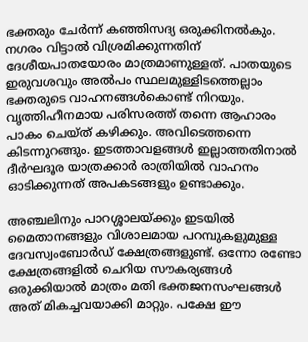ഭക്തരും ചേര്‍ന്ന് കഞ്ഞിസദ്യ ഒരുക്കിനല്‍കും. നഗരം വിട്ടാല്‍ വിശ്രമിക്കുന്നതിന് ദേശീയപാതയോരം മാത്രമാണുള്ളത്. പാതയുടെ ഇരുവശവും അല്‍പം സ്ഥലമുള്ളിടത്തെല്ലാം ഭക്തരുടെ വാഹനങ്ങള്‍കൊണ്ട് നിറയും. വൃത്തിഹീനമായ പരിസരത്ത് തന്നെ ആഹാരം പാകം ചെയ്ത് കഴിക്കും. അവിടെത്തന്നെ കിടന്നുറങ്ങും. ഇടത്താവളങ്ങള്‍ ഇല്ലാത്തതിനാല്‍ ദീര്‍ഘദൂര യാത്രക്കാര്‍ രാത്രിയില്‍ വാഹനം ഓടിക്കുന്നത് അപകടങ്ങളും ഉണ്ടാക്കും.

അഞ്ചലിനും പാറശ്ശാലയ്‌ക്കും ഇടയില്‍ മൈതാനങ്ങളും വിശാലമായ പറമ്പുകളുമുള്ള ദേവസ്വംബോര്‍ഡ് ക്ഷേത്രങ്ങളുണ്ട്. ഒന്നോ രണ്ടോ ക്ഷേത്രങ്ങളില്‍ ചെറിയ സൗകര്യങ്ങള്‍ ഒരുക്കിയാല്‍ മാത്രം മതി ഭക്തജനസംഘങ്ങള്‍ അത് മികച്ചവയാക്കി മാറ്റും. പക്ഷേ ഈ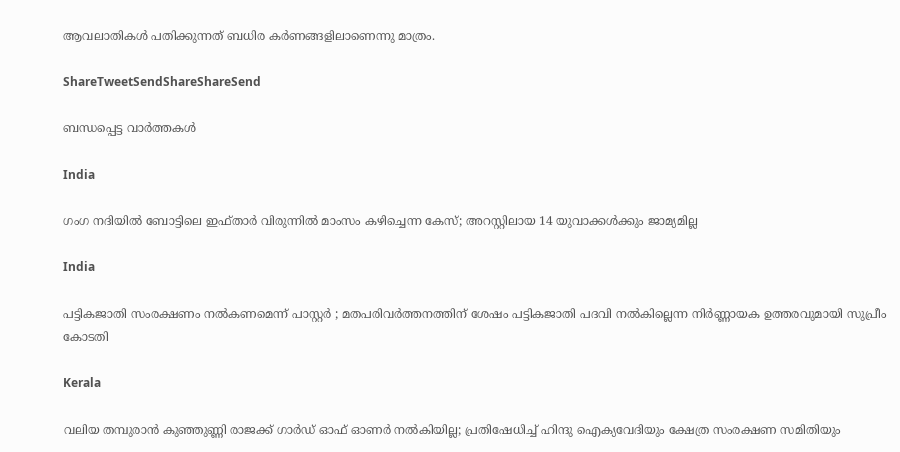ആവലാതികള്‍ പതിക്കുന്നത് ബധിര കര്‍ണങ്ങളിലാണെന്നു മാത്രം.

ShareTweetSendShareShareSend

ബന്ധപ്പെട്ട വാര്‍ത്തകള്‍

India

ഗംഗ നദിയിൽ ബോട്ടിലെ ഇഫ്താർ വിരുന്നിൽ മാംസം കഴിച്ചെന്ന കേസ്; അറസ്റ്റിലായ 14 യുവാക്കൾക്കും ജാമ്യമില്ല

India

പട്ടികജാതി സംരക്ഷണം നൽകണമെന്ന് പാസ്റ്റർ ; മതപരിവർത്തനത്തിന് ശേഷം പട്ടികജാതി പദവി നൽകില്ലെന്ന നിർണ്ണായക ഉത്തരവുമായി സുപ്രീം കോടതി

Kerala

വലിയ തമ്പുരാന്‍ കുഞ്ഞുണ്ണി രാജക്ക് ഗാര്‍ഡ് ഓഫ് ഓണര്‍ നല്‍കിയില്ല; പ്രതിഷേധിച്ച് ഹിന്ദു ഐക്യവേദിയും ക്ഷേത്ര സംരക്ഷണ സമിതിയും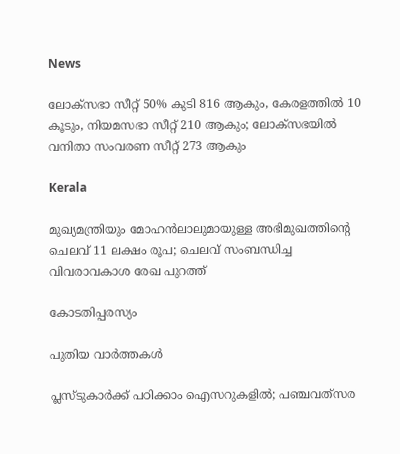News

ലോക്‌സഭാ സീറ്റ് 50% കുടി 816 ആകും, കേരളത്തിൽ 10 കൂടും, നിയമസഭാ സീറ്റ് 210 ആകും; ലോക്‌സഭയിൽ വനിതാ സംവരണ സീറ്റ് 273 ആകും

Kerala

മുഖ്യമന്ത്രിയും മോഹന്‍ലാലുമായുള്ള അഭിമുഖത്തിന്റെ ചെലവ് 11 ലക്ഷം രൂപ; ചെലവ് സംബന്ധിച്ച വിവരാവകാശ രേഖ പുറത്ത്

കോടതിപ്പരസ്യം

പുതിയ വാര്‍ത്തകള്‍

പ്ലസ്ടുകാര്‍ക്ക് പഠിക്കാം ഐസറുകളില്‍; പഞ്ചവത്‌സര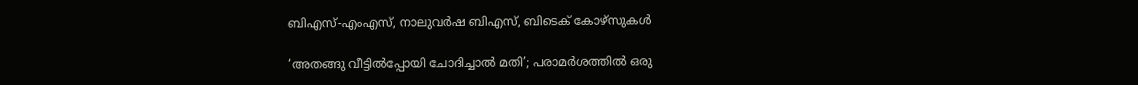ബിഎസ്-എംഎസ്, നാലുവര്‍ഷ ബിഎസ്, ബിടെക് കോഴ്‌സുകള്‍

‘അതങ്ങു വീട്ടിൽപ്പോയി ചോദിച്ചാൽ മതി’; പരാമർശത്തിൽ ഒരു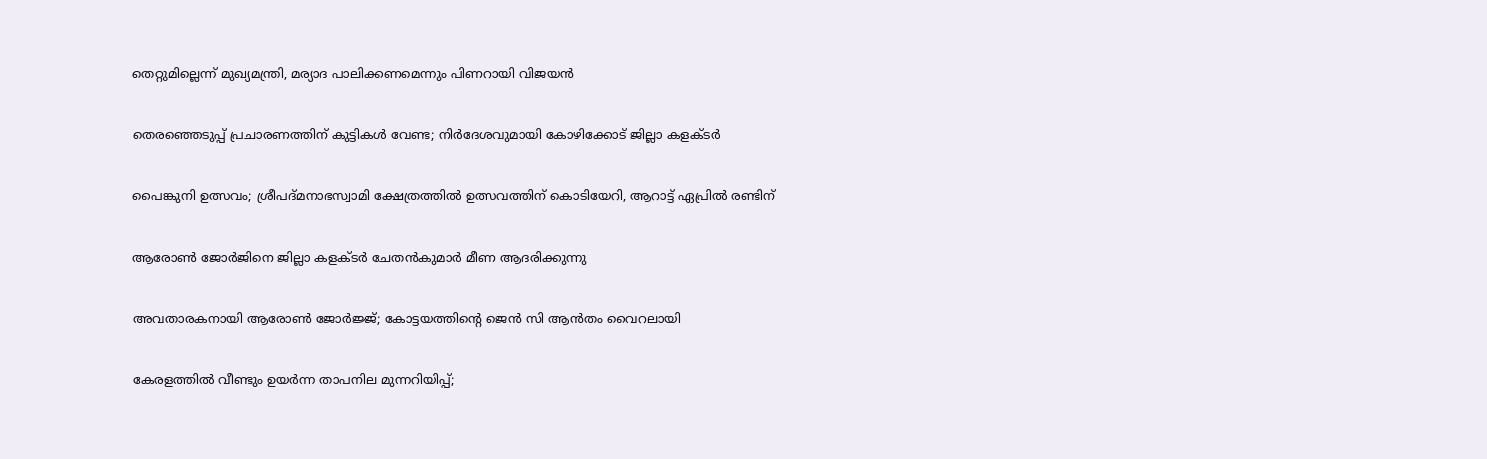തെറ്റുമില്ലെന്ന് മുഖ്യമന്ത്രി, മര്യാദ പാലിക്കണമെന്നും പിണറായി വിജയൻ

തെരഞ്ഞെടുപ്പ് പ്രചാരണത്തിന് കുട്ടികള്‍ വേണ്ട; നിര്‍ദേശവുമായി കോഴിക്കോട് ജില്ലാ കളക്ടർ

പൈങ്കുനി ഉത്സവം; ശ്രീപദ്മനാഭസ്വാമി ക്ഷേത്രത്തില്‍ ഉത്സവത്തിന് കൊടിയേറി, ആറാട്ട് ഏപ്രിൽ രണ്ടിന്

ആരോണ്‍ ജോര്‍ജിനെ ജില്ലാ കളക്ടര്‍ ചേതന്‍കുമാര്‍ മീണ ആദരിക്കുന്നു

അവതാരകനായി ആരോണ്‍ ജോര്‍ജ്ജ്; കോട്ടയത്തിന്റെ ജെന്‍ സി ആന്‍തം വൈറലായി

കേരളത്തില്‍ വീണ്ടും ഉയർന്ന താപനില മുന്നറിയിപ്പ്;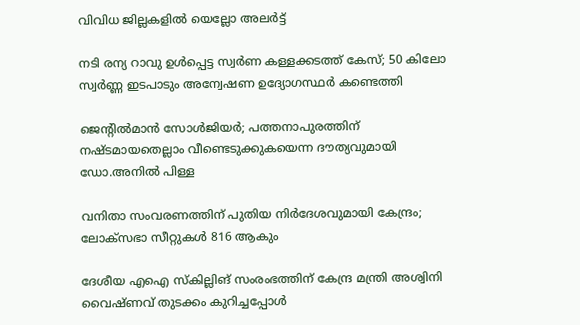വിവിധ ജില്ലകളിൽ യെല്ലോ അലർട്ട്

നടി രന്യ റാവു ഉൾപ്പെട്ട സ്വർണ കള്ളക്കടത്ത് കേസ്; 50 കിലോ സ്വർണ്ണ ഇടപാടും അന്വേഷണ ഉദ്യോഗസ്ഥർ കണ്ടെത്തി

ജെന്റില്‍മാന്‍ സോള്‍ജിയര്‍; പത്തനാപുരത്തിന് നഷ്ടമായതെല്ലാം വീണ്ടെടുക്കുകയെന്ന ദൗത്യവുമായി ഡോ.അനില്‍ പിള്ള

വനിതാ സംവരണത്തിന് പുതിയ നിര്‍ദേശവുമായി കേന്ദ്രം; ലോക്സഭാ സീറ്റുകള്‍ 816 ആകും

ദേശീയ എഐ സ്‌കില്ലിങ് സംരംഭത്തിന് കേന്ദ്ര മന്ത്രി അശ്വിനി വൈഷ്ണവ് തുടക്കം കുറിച്ചപ്പോള്‍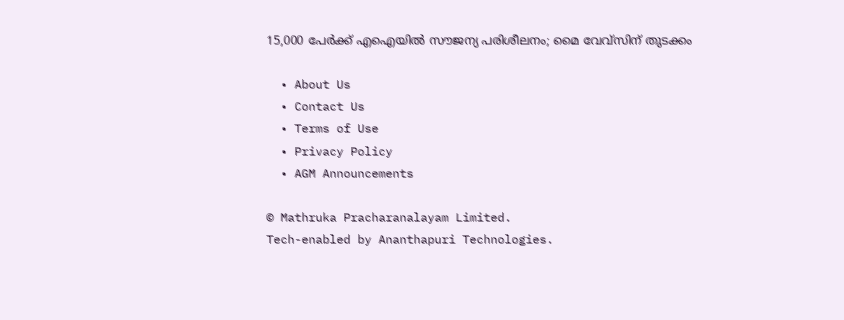15,000 പേര്‍ക്ക് എഐയില്‍ സൗജന്യ പരിശീലനം; മൈ വേവ്സിന് തുടക്കം

  • About Us
  • Contact Us
  • Terms of Use
  • Privacy Policy
  • AGM Announcements

© Mathruka Pracharanalayam Limited.
Tech-enabled by Ananthapuri Technologies.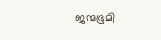ജന്മഭൂമി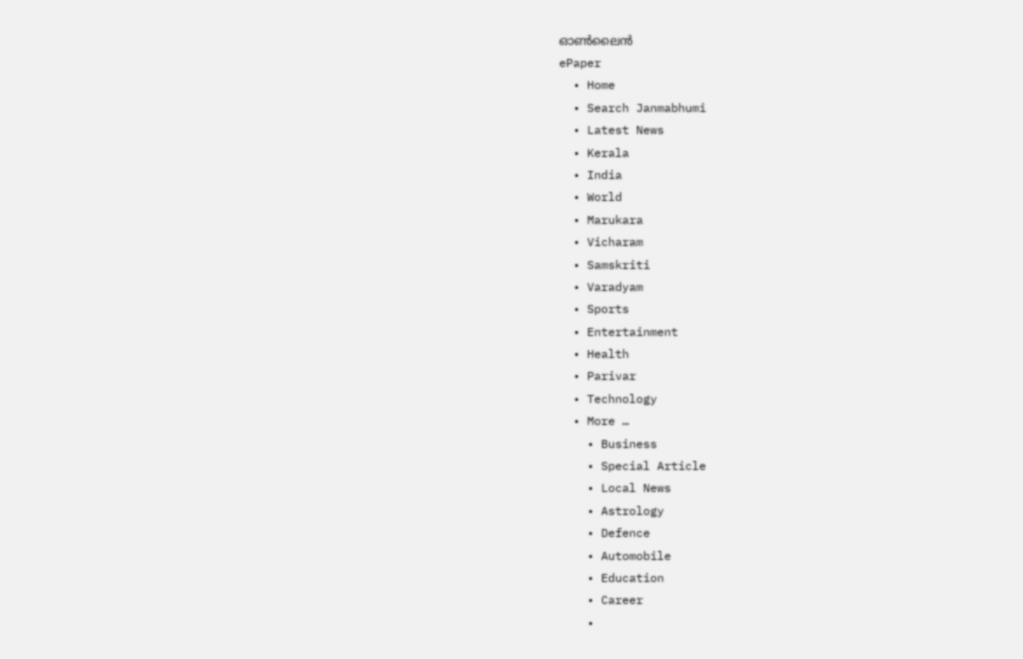ഓണ്‍ലൈന്‍
ePaper
  • Home
  • Search Janmabhumi
  • Latest News
  • Kerala
  • India
  • World
  • Marukara
  • Vicharam
  • Samskriti
  • Varadyam
  • Sports
  • Entertainment
  • Health
  • Parivar
  • Technology
  • More …
    • Business
    • Special Article
    • Local News
    • Astrology
    • Defence
    • Automobile
    • Education
    • Career
    •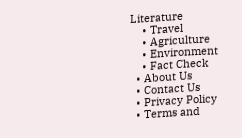Literature
    • Travel
    • Agriculture
    • Environment
    • Fact Check
  • About Us
  • Contact Us
  • Privacy Policy
  • Terms and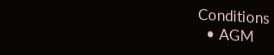Conditions
  • AGM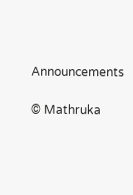Announcements

© Mathruka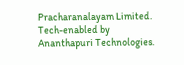Pracharanalayam Limited.
Tech-enabled by Ananthapuri Technologies.